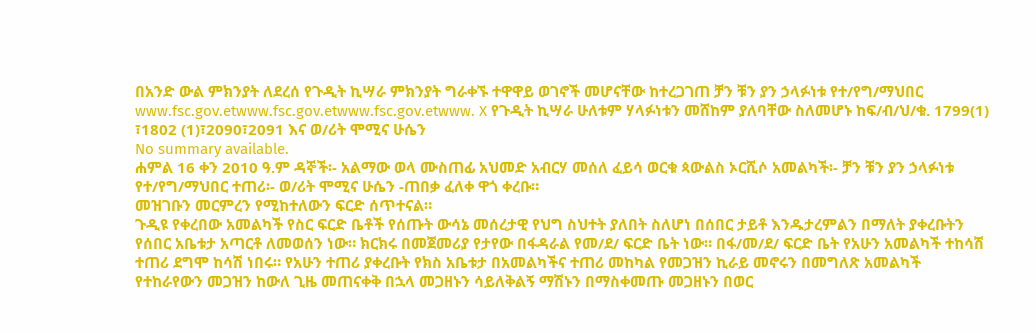በአንድ ውል ምክንያት ለደረሰ የጉዲት ኪሣራ ምክንያት ግራቀኙ ተዋዋይ ወገኖች መሆናቸው ከተረጋገጠ ቻን ቹን ያን ኃላፉነቱ የተ/የግ/ማህበር www.fsc.gov.etwww.fsc.gov.etwww.fsc.gov.etwww. X የጉዲት ኪሣራ ሁለቱም ሃላፉነቱን መሸከም ያለባቸው ስለመሆኑ ከፍ/ብ/ህ/ቁ. 1799(1) ፣1802 (1)፣2090፣2091 እና ወ/ሪት ሞሚና ሁሴን
No summary available.
ሐምል 16 ቀን 2010 ዓ.ም ዳኞች፡- አልማው ወላ ሙስጠፊ አህመድ አብርሃ መሰለ ፈይሳ ወርቁ ጳውልስ ኦርሺሶ አመልካች፡- ቻን ቹን ያን ኃላፉነቱ የተ/የግ/ማህበር ተጠሪ፡- ወ/ሪት ሞሚና ሁሴን -ጠበቃ ፈለቀ ዋጎ ቀረቡ።
መዝገቡን መርምረን የሚከተለውን ፍርድ ሰጥተናል።
ጉዲዩ የቀረበው አመልካች የስር ፍርድ ቤቶች የሰጡት ውሳኔ መሰረታዊ የህግ ስህተት ያለበት ስለሆነ በሰበር ታይቶ እንዱታረምልን በማለት ያቀረቡትን የሰበር አቤቱታ አጣርቶ ለመወሰን ነው። ክርክሩ በመጀመሪያ የታየው በፋዳራል የመ/ደ/ ፍርድ ቤት ነው። በፋ/መ/ደ/ ፍርድ ቤት የአሁን አመልካች ተከሳሽ ተጠሪ ደግሞ ከሳሽ ነበሩ። የአሁን ተጠሪ ያቀረቡት የክስ አቤቱታ በአመልካችና ተጠሪ መከካል የመጋዝን ኪራይ መኖሩን በመግለጽ አመልካች የተከራየውን መጋዝን ከውለ ጊዜ መጠናቀቅ በኋላ መጋዘኑን ሳይለቅልኝ ማሽኑን በማስቀመጡ መጋዘኑን በወር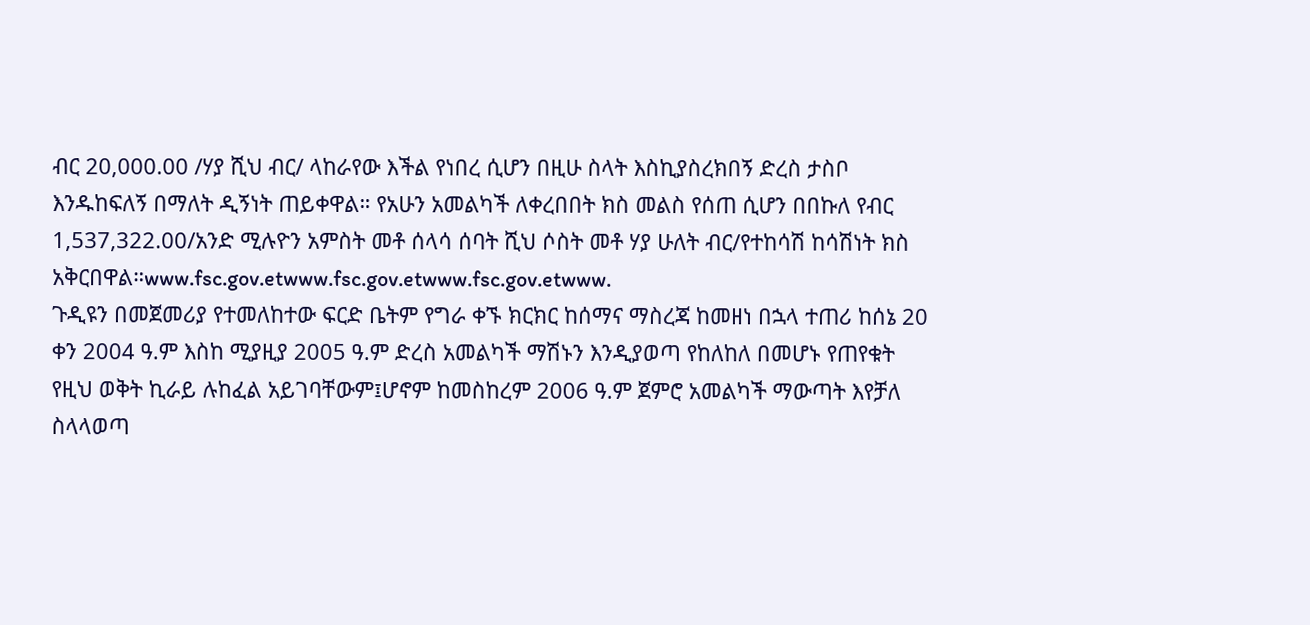ብር 20,000.00 /ሃያ ሺህ ብር/ ላከራየው እችል የነበረ ሲሆን በዚሁ ስላት እስኪያስረክበኝ ድረስ ታስቦ እንዱከፍለኝ በማለት ዲኝነት ጠይቀዋል። የአሁን አመልካች ለቀረበበት ክስ መልስ የሰጠ ሲሆን በበኩለ የብር 1,537,322.00/አንድ ሚሉዮን አምስት መቶ ሰላሳ ሰባት ሺህ ሶስት መቶ ሃያ ሁለት ብር/የተከሳሽ ከሳሽነት ክስ አቅርበዋል።www.fsc.gov.etwww.fsc.gov.etwww.fsc.gov.etwww.
ጉዲዩን በመጀመሪያ የተመለከተው ፍርድ ቤትም የግራ ቀኙ ክርክር ከሰማና ማስረጃ ከመዘነ በኋላ ተጠሪ ከሰኔ 20 ቀን 2004 ዓ.ም እስከ ሚያዚያ 2005 ዓ.ም ድረስ አመልካች ማሽኑን እንዲያወጣ የከለከለ በመሆኑ የጠየቁት የዚህ ወቅት ኪራይ ሉከፈል አይገባቸውም፤ሆኖም ከመስከረም 2006 ዓ.ም ጀምሮ አመልካች ማውጣት እየቻለ ስላላወጣ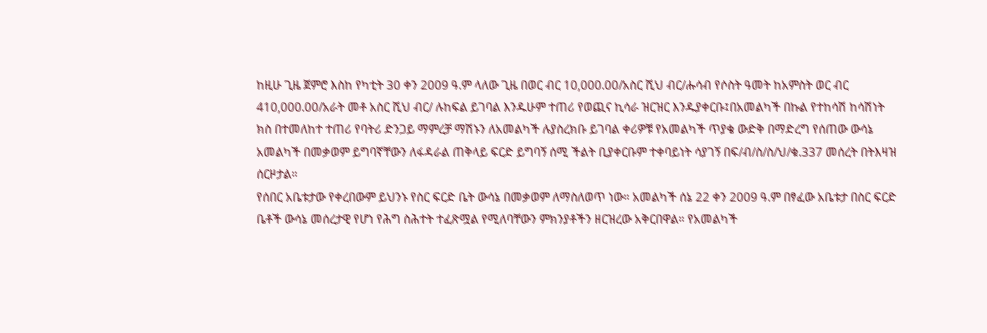ከዚሁ ጊዜ ጀምሮ እስከ የካቲት 30 ቀን 2009 ዓ.ም ላለው ጊዜ በወር ብር 10,000.00/አስር ሺህ ብር/ሑሳብ የሶስት ዓመት ከአምስት ወር ብር 410,000.00/አራት መቶ አስር ሺህ ብር/ ሉከፍል ይገባል እንዱሁም ተጠሪ የወጪና ኪሳራ ዝርዝር እንዱያቀርቡ፤በአመልካች በኩል የተከሳሽ ከሳሽነት ክስ በተመለከተ ተጠሪ የባትሪ ድንጋይ ማምረቻ ማሽኑን ለአመልካች ሉያስረክቡ ይገባል ቀሪዎቹ የአመልካች ጥያቄ ውድቅ በማድረግ የሰጠው ውሳኔ አመልካች በመቃወም ይግባኛቸውን ለፋዳራል ጠቅላይ ፍርድ ይግባኝ ሰሚ ችልት ቢያቀርቡም ተቀባይነት ሳያገኝ በፍ/ብ/ስ/ስ/ህ/ቁ.337 መሰረት በትእዛዝ ሰርዞታል።
የሰበር አቤቱታው የቀረበውም ይህንኑ የስር ፍርድ ቤት ውሳኔ በመቃወም ለማስለወጥ ነው። አመልካች ሰኔ 22 ቀን 2009 ዓ.ም በፃፈው አቤቱታ በስር ፍርድ ቤቶች ውሳኔ መሰረታዊ የሆነ የሕግ ስሕተት ተፈጽሟል የሚለባቸውን ምክንያቶችን ዘርዝረው አቅርበዋል። የአመልካች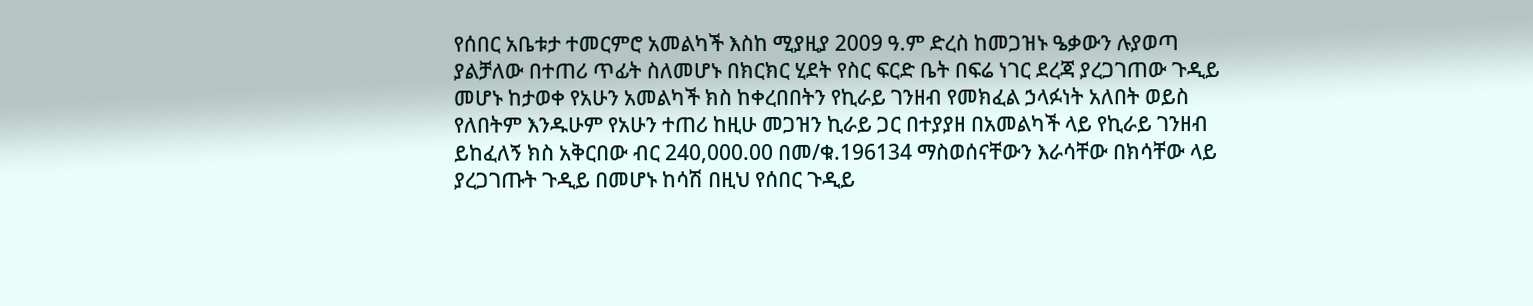የሰበር አቤቱታ ተመርምሮ አመልካች እስከ ሚያዚያ 2009 ዓ.ም ድረስ ከመጋዝኑ ዔቃውን ሉያወጣ ያልቻለው በተጠሪ ጥፊት ስለመሆኑ በክርክር ሂደት የስር ፍርድ ቤት በፍሬ ነገር ደረጃ ያረጋገጠው ጉዲይ መሆኑ ከታወቀ የአሁን አመልካች ክስ ከቀረበበትን የኪራይ ገንዘብ የመክፈል ኃላፉነት አለበት ወይስ የለበትም እንዱሁም የአሁን ተጠሪ ከዚሁ መጋዝን ኪራይ ጋር በተያያዘ በአመልካች ላይ የኪራይ ገንዘብ ይከፈለኝ ክስ አቅርበው ብር 240,000.00 በመ/ቁ.196134 ማስወሰናቸውን እራሳቸው በክሳቸው ላይ ያረጋገጡት ጉዲይ በመሆኑ ከሳሽ በዚህ የሰበር ጉዲይ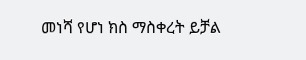መነሻ የሆነ ክስ ማስቀረት ይቻል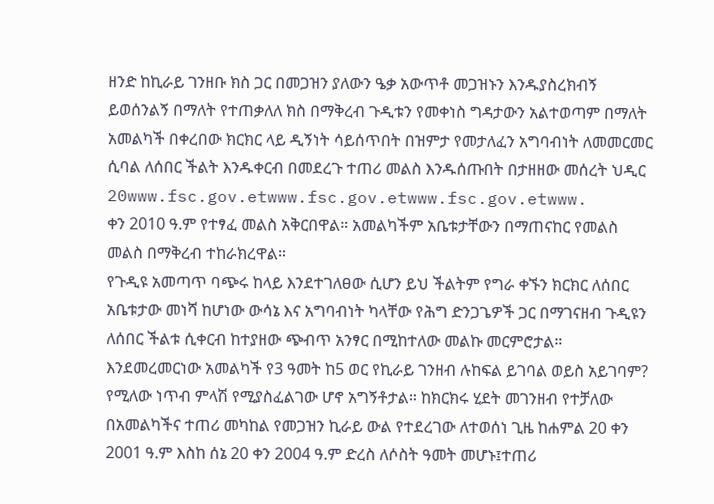ዘንድ ከኪራይ ገንዘቡ ክስ ጋር በመጋዝን ያለውን ዔቃ አውጥቶ መጋዝኑን እንዱያስረክብኝ ይወሰንልኝ በማለት የተጠቃለለ ክስ በማቅረብ ጉዲቱን የመቀነስ ግዳታውን አልተወጣም በማለት አመልካች በቀረበው ክርክር ላይ ዲኝነት ሳይሰጥበት በዝምታ የመታለፈን አግባብነት ለመመርመር ሲባል ለሰበር ችልት እንዱቀርብ በመደረጉ ተጠሪ መልስ እንዱሰጡበት በታዘዘው መሰረት ህዲር 20www.fsc.gov.etwww.fsc.gov.etwww.fsc.gov.etwww.
ቀን 2010 ዓ.ም የተፃፈ መልስ አቅርበዋል። አመልካችም አቤቱታቸውን በማጠናከር የመልስ መልስ በማቅረብ ተከራክረዋል።
የጉዲዩ አመጣጥ ባጭሩ ከላይ እንደተገለፀው ሲሆን ይህ ችልትም የግራ ቀኙን ክርክር ለሰበር አቤቱታው መነሻ ከሆነው ውሳኔ እና አግባብነት ካላቸው የሕግ ድንጋጌዎች ጋር በማገናዘብ ጉዲዩን ለሰበር ችልቱ ሲቀርብ ከተያዘው ጭብጥ አንፃር በሚከተለው መልኩ መርምሮታል።
እንደመረመርነው አመልካች የ3 ዓመት ከ5 ወር የኪራይ ገንዘብ ሉከፍል ይገባል ወይስ አይገባም? የሚለው ነጥብ ምላሽ የሚያስፈልገው ሆኖ አግኝቶታል። ከክርክሩ ሂደት መገንዘብ የተቻለው በአመልካችና ተጠሪ መካከል የመጋዝን ኪራይ ውል የተደረገው ለተወሰነ ጊዜ ከሐምል 20 ቀን 2001 ዓ.ም እስከ ሰኔ 20 ቀን 2004 ዓ.ም ድረስ ለሶስት ዓመት መሆኑ፤ተጠሪ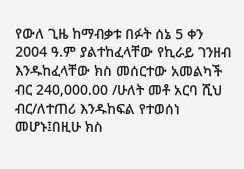የውለ ጊዜ ከማብቃቱ በፉት ሰኔ 5 ቀን 2004 ዓ.ም ያልተከፈላቸው የኪራይ ገንዘብ እንዱከፈላቸው ክስ መሰርተው አመልካች ብር 240,000.00 /ሁለት መቶ አርባ ሺህ ብር/ለተጠሪ እንዱከፍል የተወሰነ መሆኑ፤በዚሁ ክስ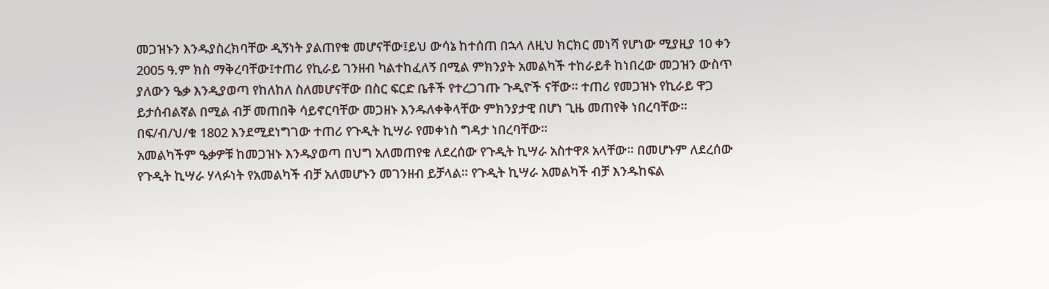መጋዝኑን እንዱያስረክባቸው ዲኝነት ያልጠየቁ መሆናቸው፤ይህ ውሳኔ ከተሰጠ በኋላ ለዚህ ክርክር መነሻ የሆነው ሚያዚያ 10 ቀን 2005 ዓ.ም ክስ ማቅረባቸው፤ተጠሪ የኪራይ ገንዘብ ካልተከፈለኝ በሚል ምክንያት አመልካች ተከራይቶ ከነበረው መጋዝን ውስጥ ያለውን ዔቃ እንዲያወጣ የከለከለ ስለመሆናቸው በስር ፍርድ ቤቶች የተረጋገጡ ጉዲዮች ናቸው። ተጠሪ የመጋዝኑ የኪራይ ዋጋ ይታሰብልኛል በሚል ብቻ መጠበቅ ሳይኖርባቸው መጋዘኑ እንዱለቀቅላቸው ምክንያታዊ በሆነ ጊዜ መጠየቅ ነበረባቸው።
በፍ/ብ/ህ/ቁ 1802 እንደሚደነግገው ተጠሪ የጉዲት ኪሣራ የመቀነስ ግዳታ ነበረባቸው።
አመልካችም ዔቃዎቹ ከመጋዝኑ እንዱያወጣ በህግ አለመጠየቁ ለደረሰው የጉዲት ኪሣራ አስተዋጾ አላቸው። በመሆኑም ለደረሰው የጉዲት ኪሣራ ሃላፉነት የአመልካች ብቻ አለመሆኑን መገንዘብ ይቻላል። የጉዲት ኪሣራ አመልካች ብቻ እንዱከፍል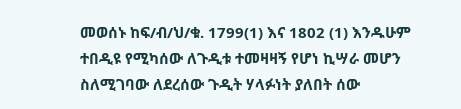መወሰኑ ከፍ/ብ/ህ/ቁ. 1799(1) እና 1802 (1) እንዱሁም ተበዲዩ የሚካሰው ለጉዲቱ ተመዛዛኝ የሆነ ኪሣራ መሆን ስለሚገባው ለደረሰው ጉዲት ሃላፉነት ያለበት ሰው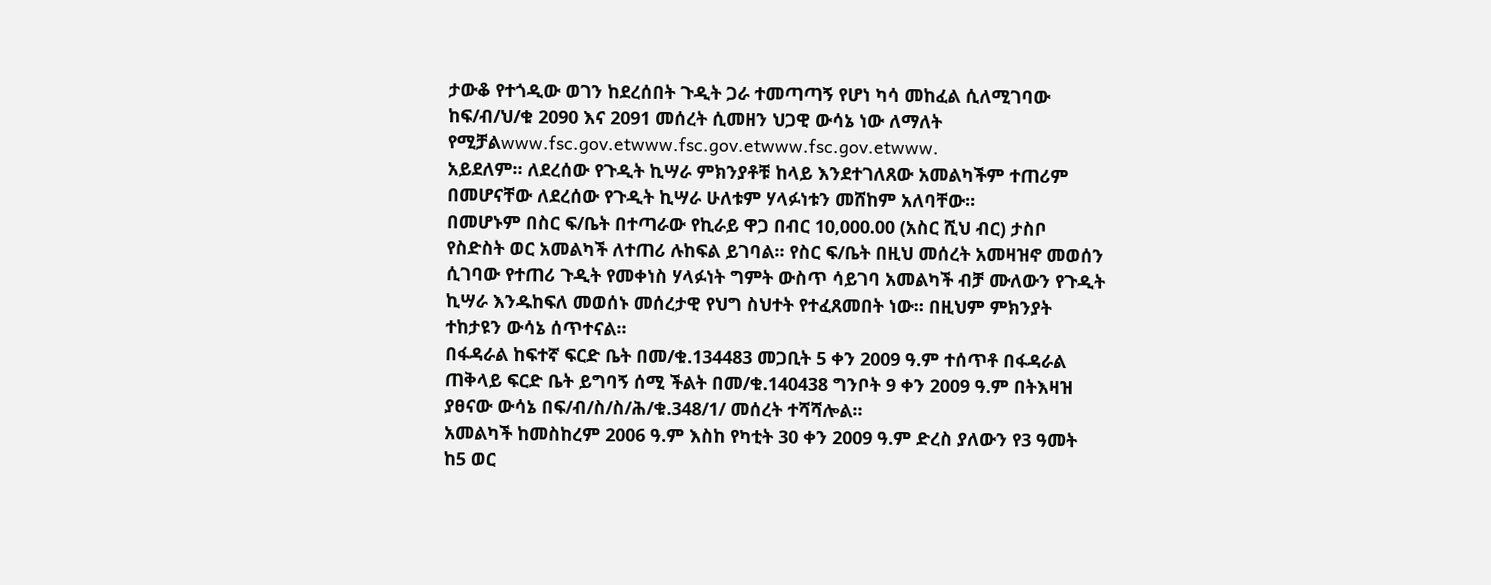ታውቆ የተጎዲው ወገን ከደረሰበት ጉዲት ጋራ ተመጣጣኝ የሆነ ካሳ መከፈል ሲለሚገባው ከፍ/ብ/ህ/ቁ 2090 እና 2091 መሰረት ሲመዘን ህጋዊ ውሳኔ ነው ለማለት የሚቻልwww.fsc.gov.etwww.fsc.gov.etwww.fsc.gov.etwww.
አይደለም። ለደረሰው የጉዲት ኪሣራ ምክንያቶቹ ከላይ እንደተገለጸው አመልካችም ተጠሪም በመሆናቸው ለደረሰው የጉዲት ኪሣራ ሁለቱም ሃላፉነቱን መሸከም አለባቸው።
በመሆኑም በስር ፍ/ቤት በተጣራው የኪራይ ዋጋ በብር 10,000.00 (አስር ሺህ ብር) ታስቦ የስድስት ወር አመልካች ለተጠሪ ሉከፍል ይገባል። የስር ፍ/ቤት በዚህ መሰረት አመዛዝኖ መወሰን ሲገባው የተጠሪ ጉዲት የመቀነስ ሃላፉነት ግምት ውስጥ ሳይገባ አመልካች ብቻ ሙለውን የጉዲት ኪሣራ እንዱከፍለ መወሰኑ መሰረታዊ የህግ ስህተት የተፈጸመበት ነው። በዚህም ምክንያት ተከታዩን ውሳኔ ሰጥተናል።
በፋዳራል ከፍተኛ ፍርድ ቤት በመ/ቁ.134483 መጋቢት 5 ቀን 2009 ዓ.ም ተሰጥቶ በፋዳራል ጠቅላይ ፍርድ ቤት ይግባኝ ሰሚ ችልት በመ/ቁ.140438 ግንቦት 9 ቀን 2009 ዓ.ም በትእዛዝ ያፀናው ውሳኔ በፍ/ብ/ስ/ስ/ሕ/ቁ.348/1/ መሰረት ተሻሻሎል።
አመልካች ከመስከረም 2006 ዓ.ም እስከ የካቲት 30 ቀን 2009 ዓ.ም ድረስ ያለውን የ3 ዓመት ከ5 ወር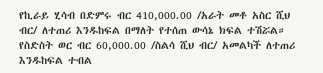የኪራይ ሂሳብ በድምሩ ብር 410,000.00 /አራት መቶ አስር ሺህ ብር/ ለተጠሪ እንዱከፍል በማለት የተሰጠ ውሳኔ ክፍል ተሽሯል።
የስድስት ወር ብር 60,000.00 /ስልሳ ሺህ ብር/ አመልካች ለተጠሪ እንዱከፍል ተብል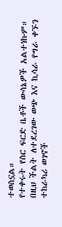ተወስኗል።
የተቀሩት የስር ፍርድ ቤቶች ውሳኔዎች አልተነኩም።
በዚህ ችልት ለተደረገው ወጭ እና ኪሳራ የግራ ቀኙን ተከራካሪ ወገኖች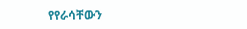የየራሳቸውን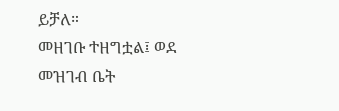ይቻለ።
መዘገቡ ተዘግቷል፤ ወደ መዝገብ ቤት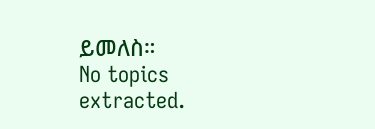ይመለስ።
No topics extracted.